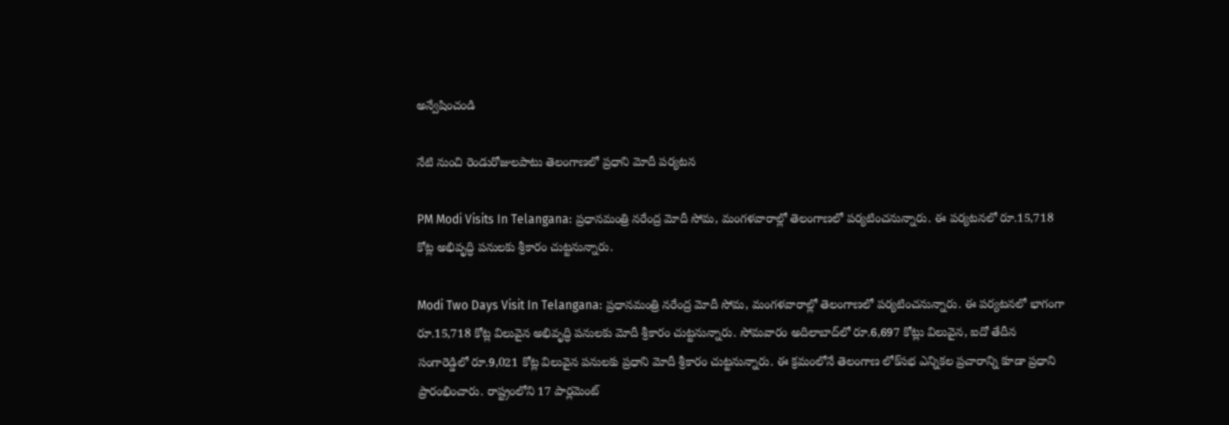అన్వేషించండి

నేటి నుంచి రెండురోజులపాటు తెలంగాణలో ప్రధాని మోదీ పర్యటన

PM Modi Visits In Telangana: ప్రధానమంత్రి నరేంద్ర మోదీ సోమ, మంగళవారాల్లో తెలంగాణలో పర్యటించనున్నారు. ఈ పర్యటనలో రూ.15,718 కోట్ల అభివృద్ధి పనులకు శ్రీకారం చుట్టనున్నారు.

Modi Two Days Visit In Telangana: ప్రధానమంత్రి నరేంద్ర మోదీ సోమ, మంగళవారాల్లో తెలంగాణలో పర్యటించనున్నారు. ఈ పర్యటనలో భాగంగా రూ.15,718 కోట్ల విలువైన అభివృద్ధి పనులకు మోదీ శ్రీకారం చుట్టనున్నారు. సోమవారం అదిలాబాద్‌లో రూ.6,697 కోట్లు విలువైన, ఐదో తేదీన సంగారెడ్డిలో రూ.9,021 కోట్ల విలువైన పనులకు ప్రధాని మోదీ శ్రీకారం చుట్టనున్నారు. ఈ క్రమంలోనే తెలంగాణ లోక్‌సభ ఎన్నికల ప్రచారాన్ని కూడా ప్రధాని ప్రారంభించారు. రాష్ట్రంలోని 17 పార్లమెంట్‌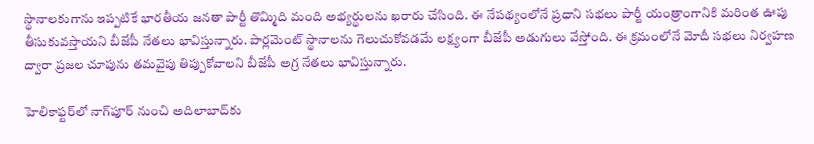స్థానాలకుగాను ఇప్పటికే భారతీయ జనతా పార్టీ తొమ్మిది మంది అభ్యర్థులను ఖరారు చేసింది. ఈ నేపథ్యంలోనే ప్రధాని సభలు పార్టీ యంత్రాంగానికి మరింత ఊపు తీసుకువస్తాయని బీజేపీ నేతలు భావిస్తున్నారు. పార్లమెంట్‌ స్థానాలను గెలుచుకోవడమే లక్ష్యంగా బీజేపీ అడుగులు వేస్తోంది. ఈ క్రమంలోనే మోదీ సభలు నిర్వహణ ద్వారా ప్రజల చూపును తమవైపు తిప్పుకోవాలని బీజేపీ అగ్ర నేతలు భావిస్తున్నారు.

హెలికాఫ్టర్‌లో నాగ్‌పూర్‌ నుంచి అదిలాబాద్‌కు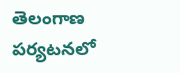తెలంగాణ పర్యటనలో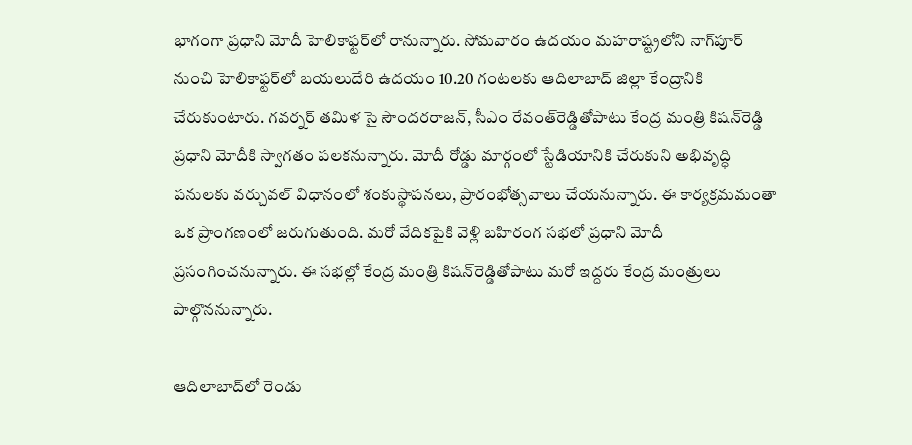భాగంగా ప్రధాని మోదీ హెలికాఫ్టర్‌లో రానున్నారు. సోమవారం ఉదయం మహరాష్ట్రలోని నాగ్‌పూర్‌ నుంచి హెలికాఫ్టర్‌లో బయలుదేరి ఉదయం 10.20 గంటలకు ఆదిలాబాద్‌ జిల్లా కేంద్రానికి చేరుకుంటారు. గవర్నర్‌ తమిళ సై సౌందరరాజన్‌, సీఎం రేవంత్‌రెడ్డితోపాటు కేంద్ర మంత్రి కిషన్‌రెడ్డి ప్రధాని మోదీకి స్వాగతం పలకనున్నారు. మోదీ రోడ్డు మార్గంలో స్టేడియానికి చేరుకుని అభివృద్ధి పనులకు వర్చువల్‌ విధానంలో శంకుస్థాపనలు, ప్రారంభోత్సవాలు చేయనున్నారు. ఈ కార్యక్రమమంతా ఒక ప్రాంగణంలో జరుగుతుంది. మరో వేదికపైకి వెళ్లి బహిరంగ సభలో ప్రధాని మోదీ ప్రసంగించనున్నారు. ఈ సభల్లో కేంద్ర మంత్రి కిషన్‌రెడ్డితోపాటు మరో ఇద్దరు కేంద్ర మంత్రులు పాల్గొననున్నారు.

ఆదిలాబాద్‌లో రెండు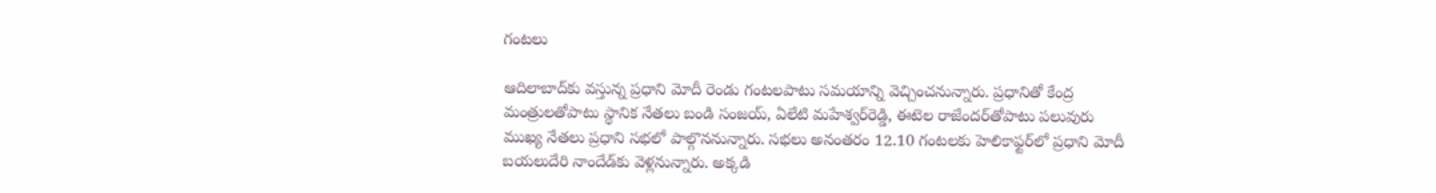గంటలు

ఆదిలాబాద్‌కు వస్తున్న ప్రధాని మోదీ రెండు గంటలపాటు సమయాన్ని వెచ్చించనున్నారు. ప్రధానితో కేంద్ర మంత్రులతోపాటు స్థానిక నేతలు బండి సంజయ్‌, ఏలేటి మహేశ్వర్‌రెడ్డి, ఈటెల రాజేందర్‌తోపాటు పలువురు ముఖ్య నేతలు ప్రధాని సభలో పాల్గొననున్నారు. సభలు అనంతరం 12.10 గంటలకు హెలికాఫ్టర్‌లో ప్రధాని మోదీ బయలుదేరి నాందేడ్‌కు వెళ్లనున్నారు. అక్కడి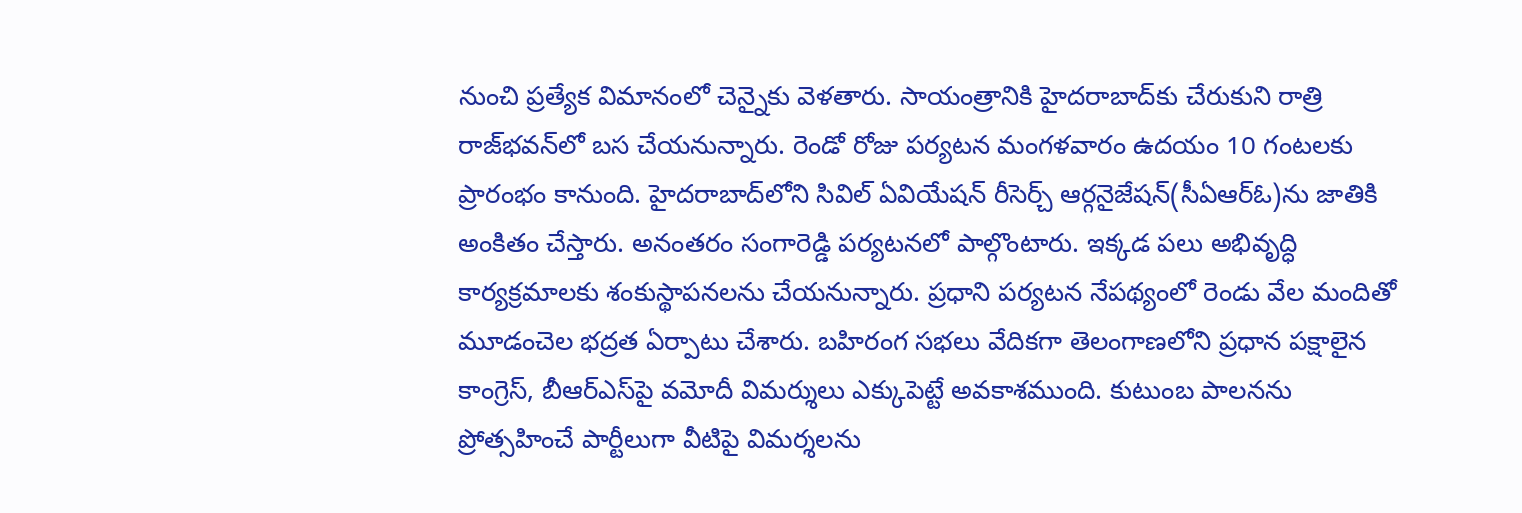నుంచి ప్రత్యేక విమానంలో చెన్నైకు వెళతారు. సాయంత్రానికి హైదరాబాద్‌కు చేరుకుని రాత్రి రాజ్‌భవన్‌లో బస చేయనున్నారు. రెండో రోజు పర్యటన మంగళవారం ఉదయం 10 గంటలకు ప్రారంభం కానుంది. హైదరాబాద్‌లోని సివిల్‌ ఏవియేషన్‌ రీసెర్చ్‌ ఆర్గనైజేషన్‌(సీఏఆర్‌ఓ)ను జాతికి అంకితం చేస్తారు. అనంతరం సంగారెడ్డి పర్యటనలో పాల్గొంటారు. ఇక్కడ పలు అభివృద్ధి కార్యక్రమాలకు శంకుస్థాపనలను చేయనున్నారు. ప్రధాని పర్యటన నేపథ్యంలో రెండు వేల మందితో మూడంచెల భద్రత ఏర్పాటు చేశారు. బహిరంగ సభలు వేదికగా తెలంగాణలోని ప్రధాన పక్షాలైన కాంగ్రెస్‌, బీఆర్‌ఎస్‌పై వమోదీ విమర్శులు ఎక్కుపెట్టే అవకాశముంది. కుటుంబ పాలనను ప్రోత్సహించే పార్టీలుగా వీటిపై విమర్శలను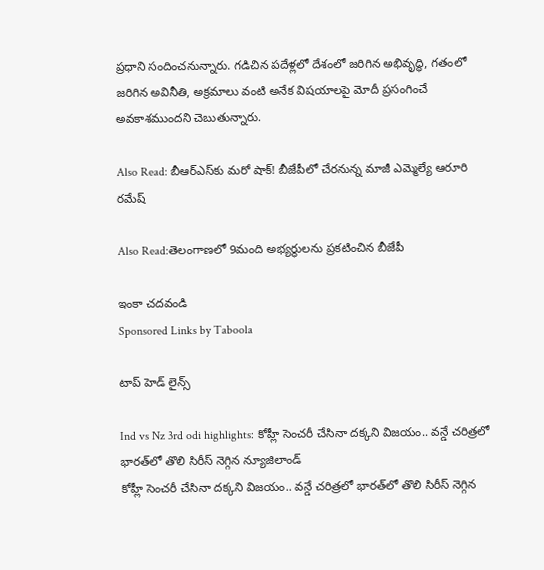ప్రధాని సందించనున్నారు. గడిచిన పదేళ్లలో దేశంలో జరిగిన అభివృద్ధి, గతంలో జరిగిన అవినీతి, అక్రమాలు వంటి అనేక విషయాలపై మోదీ ప్రసంగించే అవకాశముందని చెబుతున్నారు.

Also Read: బీఆర్ఎస్‌కు మరో షాక్! బీజేపీలో చేరనున్న మాజీ ఎమ్మెల్యే ఆరూరి రమేష్

Also Read:తెలంగాణలో 9మంది అభ్యర్థులను ప్రకటించిన బీజేపీ

ఇంకా చదవండి
Sponsored Links by Taboola

టాప్ హెడ్ లైన్స్

Ind vs Nz 3rd odi highlights: కోహ్లీ సెంచరీ చేసినా దక్కని విజయం.. వన్డే చరిత్రలో భారత్‌లో తొలి సిరీస్ నెగ్గిన న్యూజిలాండ్
కోహ్లీ సెంచరీ చేసినా దక్కని విజయం.. వన్డే చరిత్రలో భారత్‌లో తొలి సిరీస్ నెగ్గిన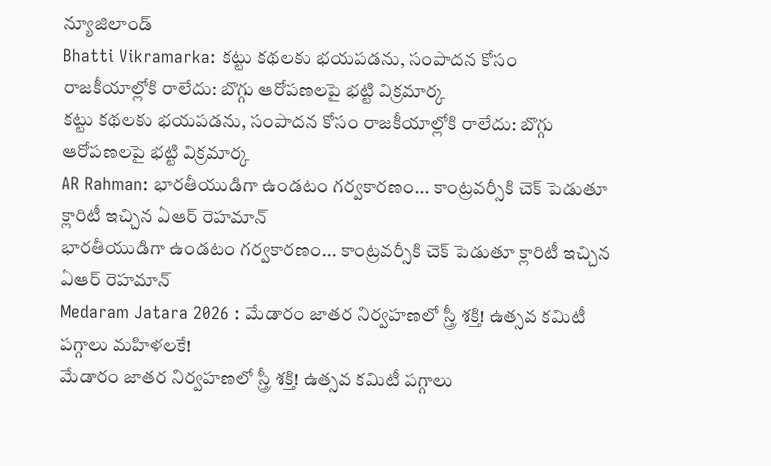న్యూజిలాండ్
Bhatti Vikramarka: కట్టు కథలకు భయపడను, సంపాదన కోసం రాజకీయాల్లోకి రాలేదు: బొగ్గు ఆరోపణలపై భట్టి విక్రమార్క
కట్టు కథలకు భయపడను, సంపాదన కోసం రాజకీయాల్లోకి రాలేదు: బొగ్గు ఆరోపణలపై భట్టి విక్రమార్క
AR Rahman: భారతీయుడిగా ఉండటం గర్వకారణం... కాంట్రవర్సీకి చెక్ పెడుతూ క్లారిటీ ఇచ్చిన ఏఆర్ రెహమాన్
భారతీయుడిగా ఉండటం గర్వకారణం... కాంట్రవర్సీకి చెక్ పెడుతూ క్లారిటీ ఇచ్చిన ఏఆర్ రెహమాన్
Medaram Jatara 2026 : మేడారం జాతర నిర్వహణలో స్త్రీ శక్తి! ఉత్సవ కమిటీ పగ్గాలు మహిళలకే!
మేడారం జాతర నిర్వహణలో స్త్రీ శక్తి! ఉత్సవ కమిటీ పగ్గాలు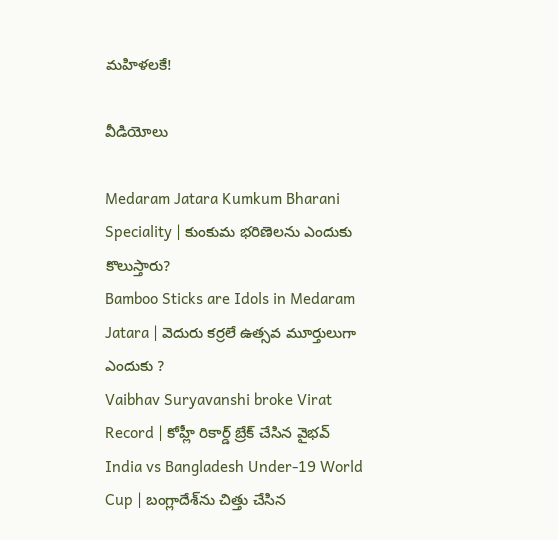మహిళలకే!

వీడియోలు

Medaram Jatara Kumkum Bharani Speciality | కుంకుమ భరిణెలను ఎందుకు కొలుస్తారు?
Bamboo Sticks are Idols in Medaram Jatara | వెదురు కర్రలే ఉత్సవ మూర్తులుగా ఎందుకు ?
Vaibhav Suryavanshi broke Virat Record | కోహ్లీ రికార్డ్ బ్రేక్ చేసిన వైభవ్
India vs Bangladesh Under-19 World Cup | బంగ్లాదేశ్‌ను చిత్తు చేసిన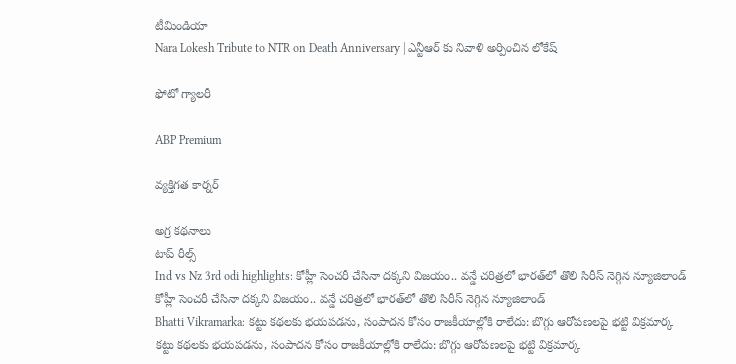టీమిండియా
Nara Lokesh Tribute to NTR on Death Anniversary | ఎన్టీఆర్ కు నివాళి అర్పించిన లోకేష్

ఫోటో గ్యాలరీ

ABP Premium

వ్యక్తిగత కార్నర్

అగ్ర కథనాలు
టాప్ రీల్స్
Ind vs Nz 3rd odi highlights: కోహ్లీ సెంచరీ చేసినా దక్కని విజయం.. వన్డే చరిత్రలో భారత్‌లో తొలి సిరీస్ నెగ్గిన న్యూజిలాండ్
కోహ్లీ సెంచరీ చేసినా దక్కని విజయం.. వన్డే చరిత్రలో భారత్‌లో తొలి సిరీస్ నెగ్గిన న్యూజిలాండ్
Bhatti Vikramarka: కట్టు కథలకు భయపడను, సంపాదన కోసం రాజకీయాల్లోకి రాలేదు: బొగ్గు ఆరోపణలపై భట్టి విక్రమార్క
కట్టు కథలకు భయపడను, సంపాదన కోసం రాజకీయాల్లోకి రాలేదు: బొగ్గు ఆరోపణలపై భట్టి విక్రమార్క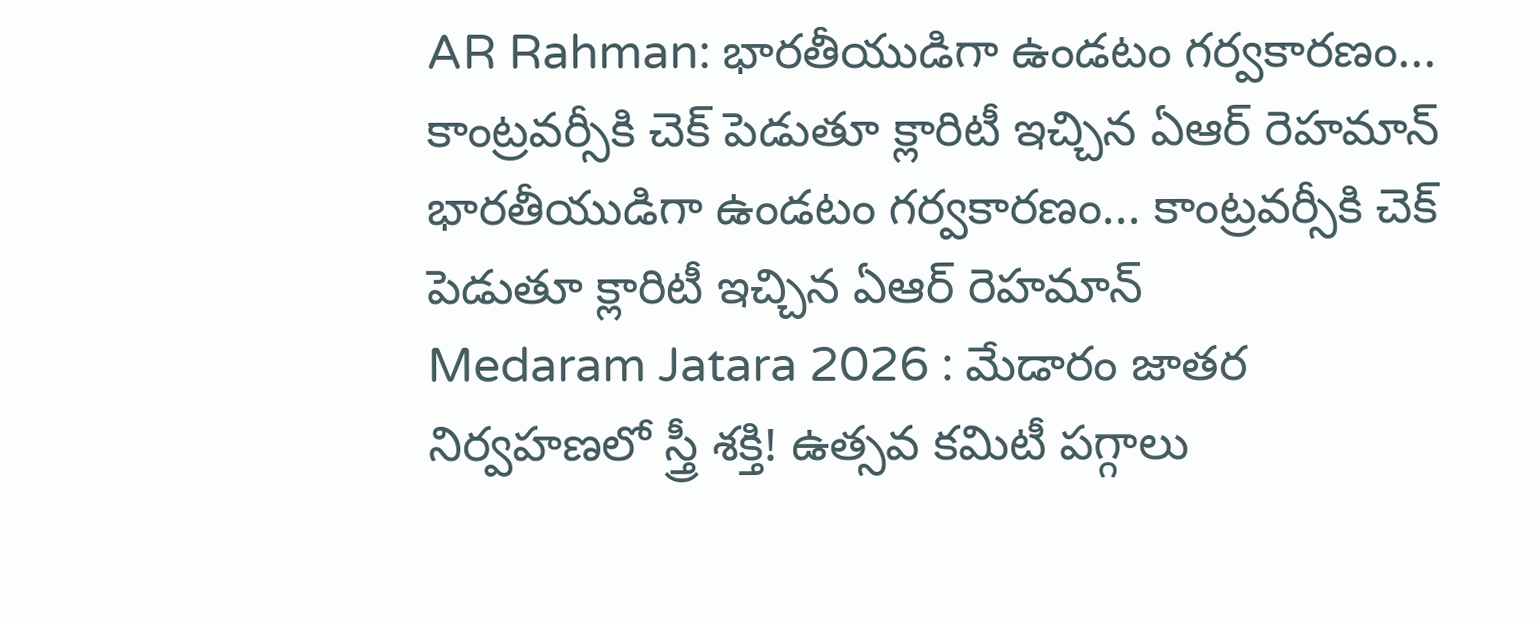AR Rahman: భారతీయుడిగా ఉండటం గర్వకారణం... కాంట్రవర్సీకి చెక్ పెడుతూ క్లారిటీ ఇచ్చిన ఏఆర్ రెహమాన్
భారతీయుడిగా ఉండటం గర్వకారణం... కాంట్రవర్సీకి చెక్ పెడుతూ క్లారిటీ ఇచ్చిన ఏఆర్ రెహమాన్
Medaram Jatara 2026 : మేడారం జాతర నిర్వహణలో స్త్రీ శక్తి! ఉత్సవ కమిటీ పగ్గాలు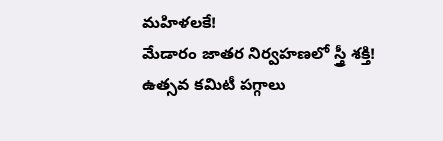మహిళలకే!
మేడారం జాతర నిర్వహణలో స్త్రీ శక్తి! ఉత్సవ కమిటీ పగ్గాలు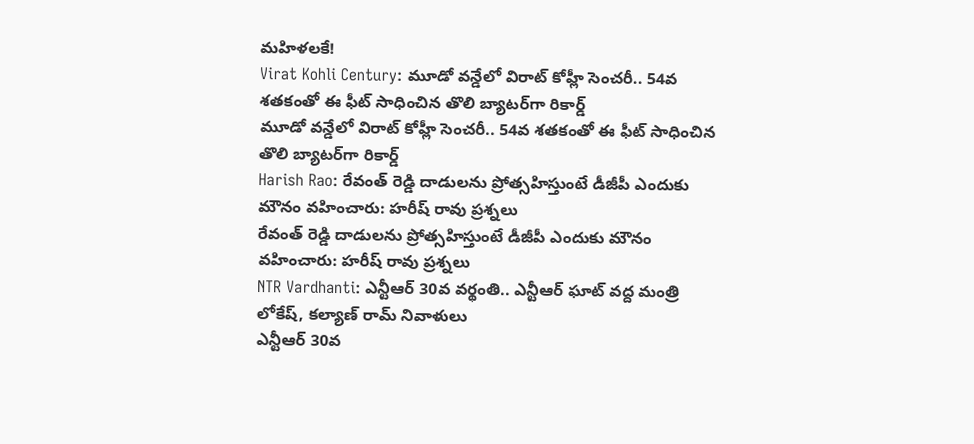మహిళలకే!
Virat Kohli Century: మూడో వన్డేలో విరాట్ కోహ్లీ సెంచరీ.. 54వ శతకంతో ఈ ఫీట్ సాధించిన తొలి బ్యాటర్‌గా రికార్డ్
మూడో వన్డేలో విరాట్ కోహ్లీ సెంచరీ.. 54వ శతకంతో ఈ ఫీట్ సాధించిన తొలి బ్యాటర్‌గా రికార్డ్
Harish Rao: రేవంత్ రెడ్డి దాడులను ప్రోత్సహిస్తుంటే డీజీపీ ఎందుకు మౌనం వహించారు: హరీష్ రావు ప్రశ్నలు
రేవంత్ రెడ్డి దాడులను ప్రోత్సహిస్తుంటే డీజీపీ ఎందుకు మౌనం వహించారు: హరీష్ రావు ప్రశ్నలు
NTR Vardhanti: ఎన్టీఆర్ 30వ వర్థంతి.. ఎన్టీఆర్ ఘాట్ వద్ద మంత్రి లోకేష్, కల్యాణ్ రామ్ నివాళులు
ఎన్టీఆర్ 30వ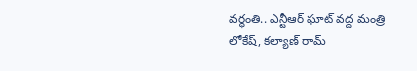వర్థంతి.. ఎన్టీఆర్ ఘాట్ వద్ద మంత్రి లోకేష్, కల్యాణ్ రామ్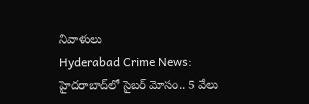నివాళులు
Hyderabad Crime News: హైదరాబాద్‌లో సైబర్ మోసం.. 5 వేలు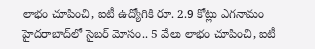లాభం చూపించి, ఐటీ ఉద్యోగికి రూ. 2.9 కోట్లు ఎగనామం
హైదరాబాద్‌లో సైబర్ మోసం.. 5 వేలు లాభం చూపించి, ఐటీ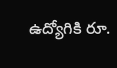ఉద్యోగికి రూ.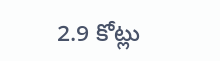2.9 కోట్లు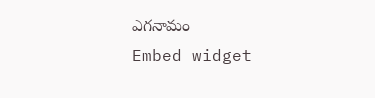ఎగనామం
Embed widget